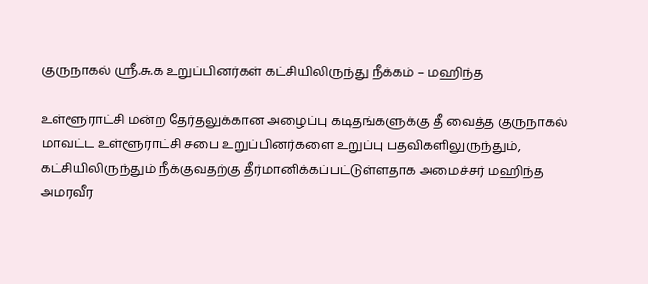குருநாகல் ஸ்ரீ.சு.க உறுப்பினர்கள் கட்சியிலிருந்து நீக்கம் – மஹிந்த

உள்ளூராட்சி மன்ற தேர்தலுக்கான அழைப்பு கடிதங்களுக்கு தீ வைத்த குருநாகல் மாவட்ட உள்ளூராட்சி சபை உறுப்பினர்களை உறுப்பு பதவிகளிலுருந்தும், கட்சியிலிருந்தும் நீக்குவதற்கு தீர்மானிக்கப்பட்டுள்ளதாக அமைச்சர் மஹிந்த அமரவீர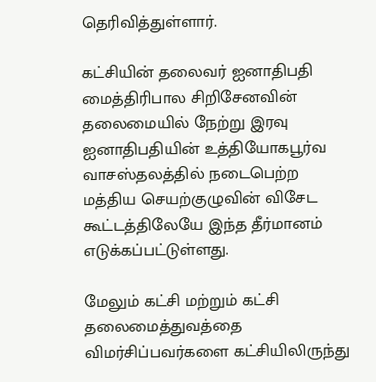தெரிவித்துள்ளார்.

கட்சியின் தலைவர் ஐனாதிபதி மைத்திரிபால சிறிசேனவின் தலைமையில் நேற்று இரவு ஐனாதிபதியின் உத்தியோகபூர்வ வாசஸ்தலத்தில் நடைபெற்ற மத்திய செயற்குழுவின் விசேட கூட்டத்திலேயே இந்த தீர்மானம் எடுக்கப்பட்டுள்ளது.

மேலும் கட்சி மற்றும் கட்சி தலைமைத்துவத்தை விமர்சிப்பவர்களை கட்சியிலிருந்து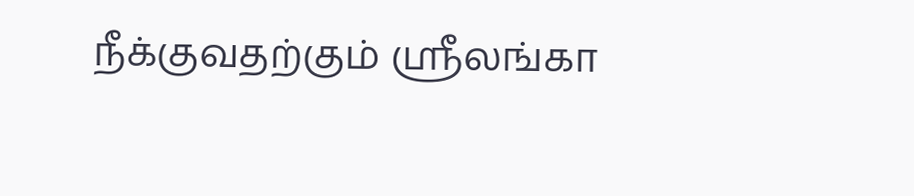நீக்குவதற்கும் ஶ்ரீலங்கா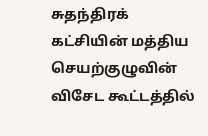சுதந்திரக் கட்சியின் மத்திய செயற்குழுவின் விசேட கூட்டத்தில்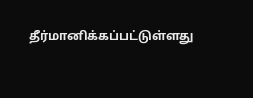தீர்மானிக்கப்பட்டுள்ளது